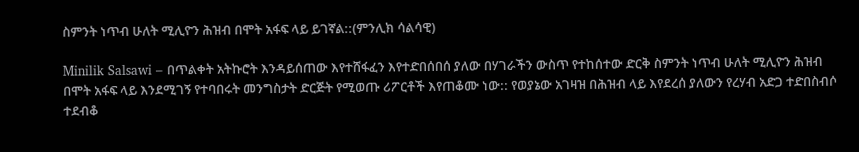ስምንት ነጥብ ሁለት ሚሊዮን ሕዝብ በሞት አፋፍ ላይ ይገኛል::(ምንሊክ ሳልሳዊ)

Minilik Salsawi – በጥልቀት አትኩሮት እንዳይሰጠው እየተሸፋፈን እየተድበሰበሰ ያለው በሃገራችን ውስጥ የተከሰተው ድርቅ ስምንት ነጥብ ሁለት ሚሊዮን ሕዝብ በሞት አፋፍ ላይ እንደሚገኝ የተባበሩት መንግስታት ድርጅት የሚወጡ ሪፖርቶች እየጠቆሙ ነው:: የወያኔው አገዛዝ በሕዝብ ላይ እየደረሰ ያለውን የረሃብ አድጋ ተድበስብሶ ተደብቆ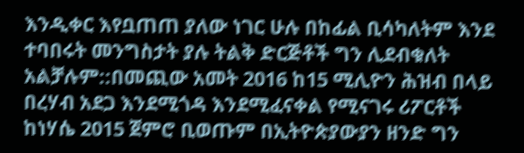እንዲቀር እየቧጠጠ ያለው ነገር ሁሉ በከፊል ቢሳካለትም እንደ ተባበሩት መንግስታት ያሉ ትልቅ ድርጅቶች ግን ሊደብቁለት አልቻሉም::በመጪው አመት 2016 ከ15 ሚሊዮን ሕዝብ በላይ በረሃብ አደጋ እንደሚጎዳ እንደሚፈናቀል የሚናገሩ ሪፖርቶች ከነሃሴ 2015 ጀምሮ ቢወጡም በኢትዮጵያውያን ዘንድ ግን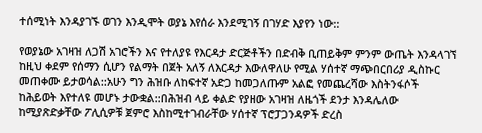ተሰሚነት እንዳያገኙ ወገን እንዲሞት ወያኔ እየሰራ እንደሚገኝ በገሃድ እያየን ነው::

የወያኔው አገዛዝ ለጋሽ አገሮችን እና የተለያዩ የእርዳታ ድርጅቶችን በድብቅ ቢጠይቅም ምንም ውጤት እንዳላገኘ ከዚህ ቀደም የሰማን ሲሆን የልማት በጀት አለኝ ለእርዳታ እውለዋለሁ የሚል ሃሰተኛ ማጭበርበሪያ ዲስኩር መጠቀሙ ይታወሳል::አሁን ግን ሕዝቡ ለከፍተኛ አድጋ ከመጋለጡም አልፎ የመጨረሻው እስትንፋሶች ከሕይወት እየተለዩ መሆኑ ታውቋል::በሕዝብ ላይ ቀልድ የያዘው አገዛዝ ለዜጎች ደንታ እንዳሌለው ከሚያጽድቃቸው ፖሊሲዎቹ ጀምሮ እስከሚተገብራቸው ሃሰተኛ ፕሮፓጋንዳዎች ድረስ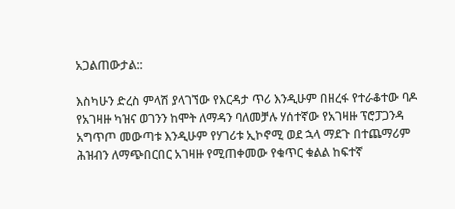አጋልጠውታል::

እስካሁን ድረስ ምላሽ ያላገኘው የእርዳታ ጥሪ እንዲሁም በዘረፋ የተራቆተው ባዶ የአገዛዙ ካዝና ወገንን ከሞት ለማዳን ባለመቻሉ ሃሰተኛው የአገዛዙ ፕሮፓጋንዳ አግጥጦ መውጣቱ እንዲሁም የሃገሪቱ ኢኮኖሚ ወደ ኋላ ማደጉ በተጨማሪም ሕዝብን ለማጭበርበር አገዛዙ የሚጠቀመው የቁጥር ቁልል ከፍተኛ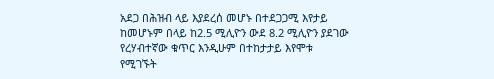አደጋ በሕዝብ ላይ እያደረሰ መሆኑ በተደጋጋሚ እየታይ ከመሆኑም በላይ ከ2.5 ሚሊዮን ውደ 8.2 ሚሊዮን ያደገው የረሃብተኛው ቁጥር እንዲሁም በተከታታይ እየሞቱ የሚገኙት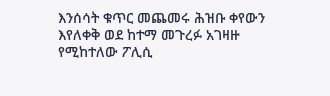እንሰሳት ቁጥር መጨመሩ ሕዝቡ ቀየውን እየለቀቅ ወደ ከተማ መጉረፉ አገዛዙ የሚከተለው ፖሊሲ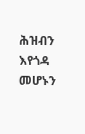ሕዝብን እየጎዳ መሆኑን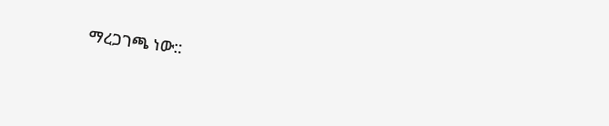ማረጋገጫ ነው::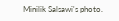Minilik Salsawi's photo.